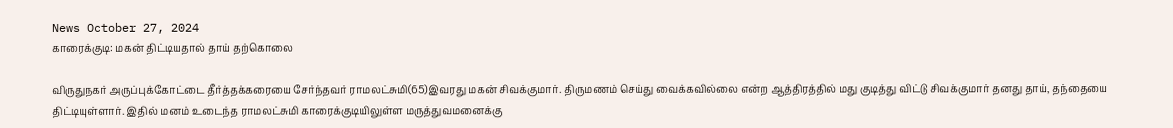News October 27, 2024
காரைக்குடி: மகன் திட்டியதால் தாய் தற்கொலை

விருதுநகர் அருப்புக்கோட்டை தீர்த்தக்கரையை சேர்ந்தவர் ராமலட்சுமி(65)இவரது மகன் சிவக்குமார். திருமணம் செய்து வைக்கவில்லை என்ற ஆத்திரத்தில் மது குடித்து விட்டு சிவக்குமார் தனது தாய், தந்தையை திட்டியுள்ளார். இதில் மனம் உடைந்த ராமலட்சுமி காரைக்குடியிலுள்ள மருத்துவமனைக்கு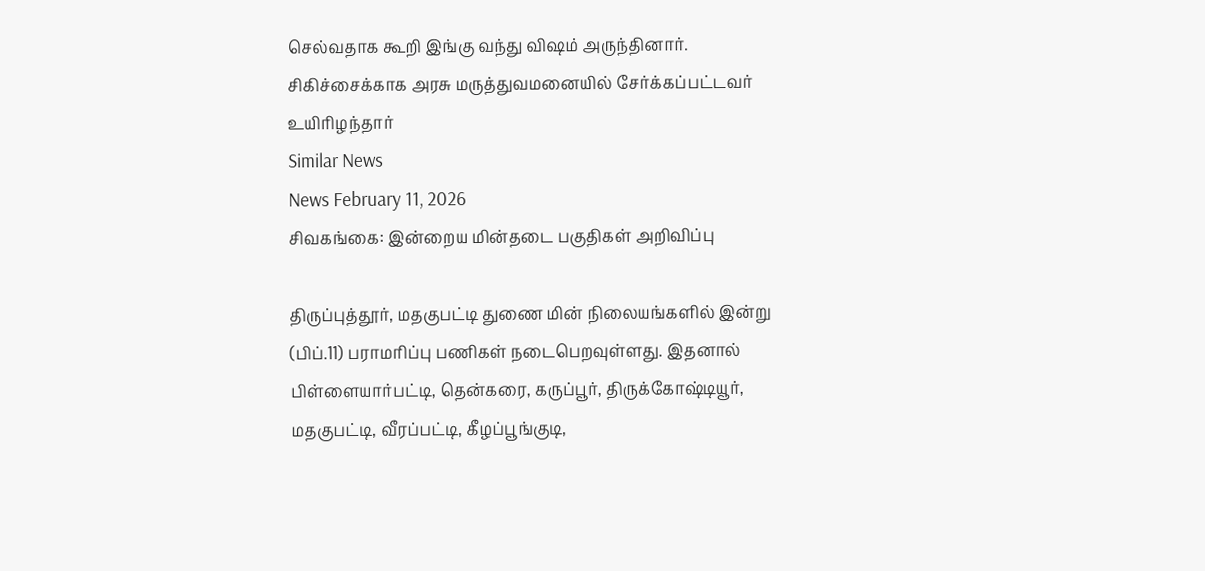செல்வதாக கூறி இங்கு வந்து விஷம் அருந்தினார். சிகிச்சைக்காக அரசு மருத்துவமனையில் சேர்க்கப்பட்டவர் உயிரிழந்தார்
Similar News
News February 11, 2026
சிவகங்கை: இன்றைய மின்தடை பகுதிகள் அறிவிப்பு

திருப்புத்தூர், மதகுபட்டி துணை மின் நிலையங்களில் இன்று (பிப்.11) பராமரிப்பு பணிகள் நடைபெறவுள்ளது. இதனால் பிள்ளையார்பட்டி, தென்கரை, கருப்பூர், திருக்கோஷ்டியூர், மதகுபட்டி, வீரப்பட்டி, கீழப்பூங்குடி,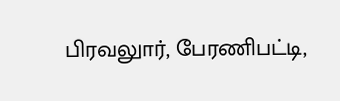பிரவலுார், பேரணிபட்டி,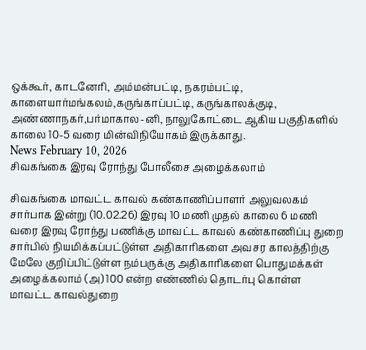ஒக்கூர், காடனேரி, அம்மன்பட்டி, நகரம்பட்டி, காளையார்மங்கலம்,கருங்காப்பட்டி, கருங்காலக்குடி, அண்ணாநகர்,பர்மாகால-னி, நாலுகோட்டை ஆகிய பகுதிகளில் காலை 10-5 வரை மின்விநியோகம் இருக்காது.
News February 10, 2026
சிவகங்கை இரவு ரோந்து போலீசை அழைக்கலாம்

சிவகங்கை மாவட்ட காவல் கண்காணிப்பாளர் அலுவலகம் சார்பாக இன்று (10.02.26) இரவு 10 மணி முதல் காலை 6 மணி வரை இரவு ரோந்து பணிக்கு மாவட்ட காவல் கண்காணிப்பு துறை சார்பில் நியமிக்கப்பட்டுள்ள அதிகாரிகளை அவசர காலத்திற்கு மேலே குறிப்பிட்டுள்ள நம்பருக்கு அதிகாரிகளை பொதுமக்கள் அழைக்கலாம் (அ) 100 என்ற எண்ணில் தொடர்பு கொள்ள மாவட்ட காவல்துறை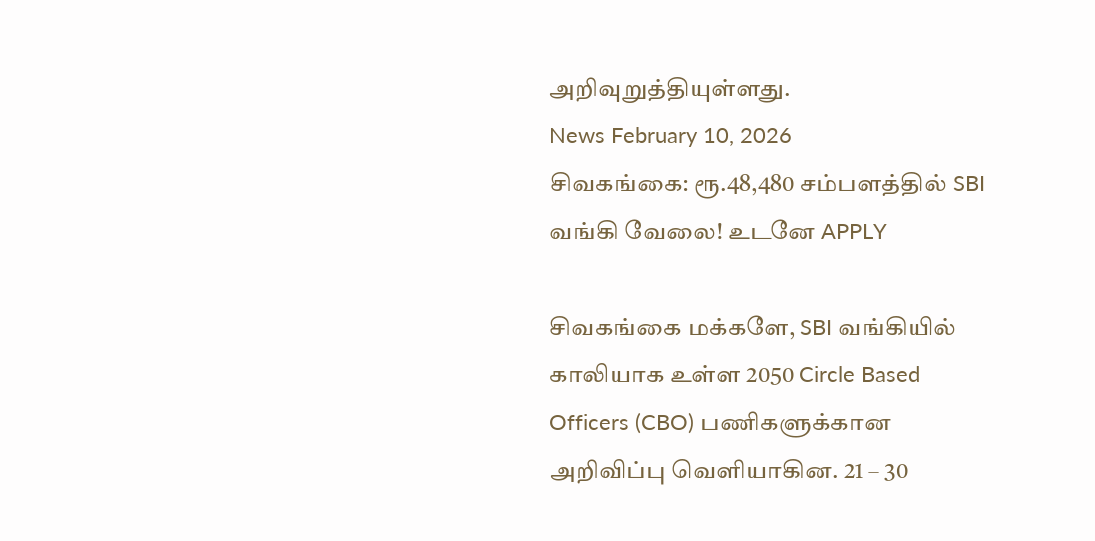அறிவுறுத்தியுள்ளது.
News February 10, 2026
சிவகங்கை: ரூ.48,480 சம்பளத்தில் SBI வங்கி வேலை! உடனே APPLY

சிவகங்கை மக்களே, SBI வங்கியில் காலியாக உள்ள 2050 Circle Based Officers (CBO) பணிகளுக்கான அறிவிப்பு வெளியாகின. 21 – 30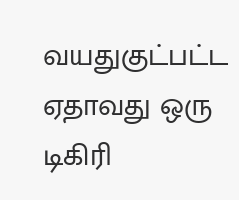வயதுகுட்பட்ட ஏதாவது ஒரு டிகிரி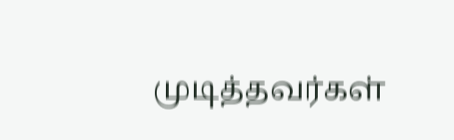முடித்தவர்கள்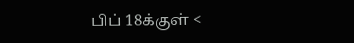பிப் 18க்குள் <